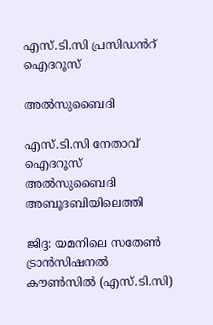എസ്.ടി.സി പ്രസിഡൻറ് ഐദറൂസ്

അൽസുബൈദി

എസ്.ടി.സി നേതാവ് ഐദറൂസ് അൽസുബൈദി അബൂദബിയിലെത്തി

ജിദ്ദ: യമനിലെ സതേൺ ട്രാൻസിഷനൽ കൗൺസിൽ (എസ്.ടി.സി)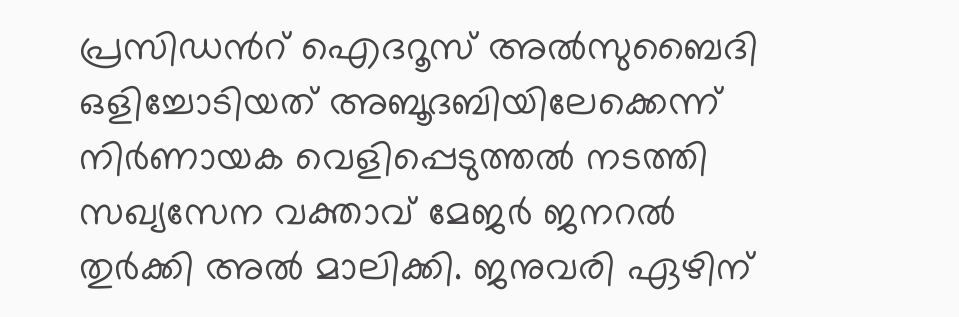പ്രസിഡൻറ് ഐദറൂസ് അൽസുബൈദി ഒളിച്ചോടിയത് അബൂദബിയിലേക്കെന്ന് നിർണായക വെളിപ്പെടുത്തൽ നടത്തി സഖ്യസേന വക്താവ് മേജർ ജനറൽ തുർക്കി അൽ മാലിക്കി. ജനുവരി ഏഴിന്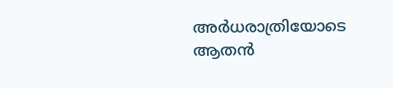അർധരാത്രിയോടെ ആതൻ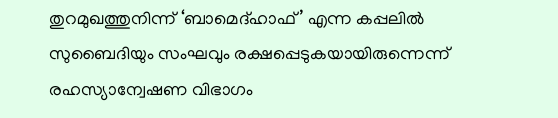തുറമുഖത്തുനിന്ന് ‘ബാമെദ്ഹാഫ്’ എന്ന കപ്പലിൽ സുബൈദിയും സംഘവും രക്ഷപ്പെടുകയായിരുന്നെന്ന് രഹസ്യാന്വേഷണ വിഭാഗം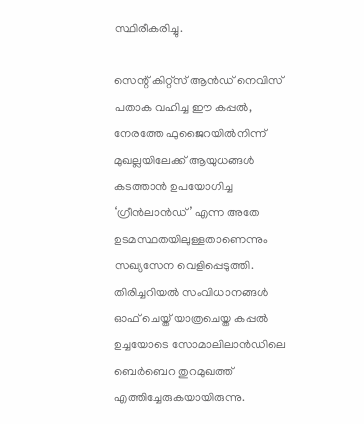സ്ഥിരീകരിച്ചു.

സെന്റ് കിറ്റ്സ് ആൻഡ് നെവിസ് പതാക വഹിച്ച ഈ കപ്പൽ, നേരത്തേ ഫുജൈറയിൽനിന്ന് മുഖല്ലയിലേക്ക് ആയുധങ്ങൾ കടത്താൻ ഉപയോഗിച്ച ‘ഗ്രീൻലാൻഡ്’ എന്ന അതേ ഉടമസ്ഥതയിലുള്ളതാണെന്നും സഖ്യസേന വെളിപ്പെടുത്തി. തിരിച്ചറിയൽ സംവിധാനങ്ങൾ ഓഫ് ചെയ്ത് യാത്രചെയ്ത കപ്പൽ ഉച്ചയോടെ സോമാലിലാൻഡിലെ ബെർബെറ തുറമുഖത്ത് എത്തിച്ചേരുകയായിരുന്നു.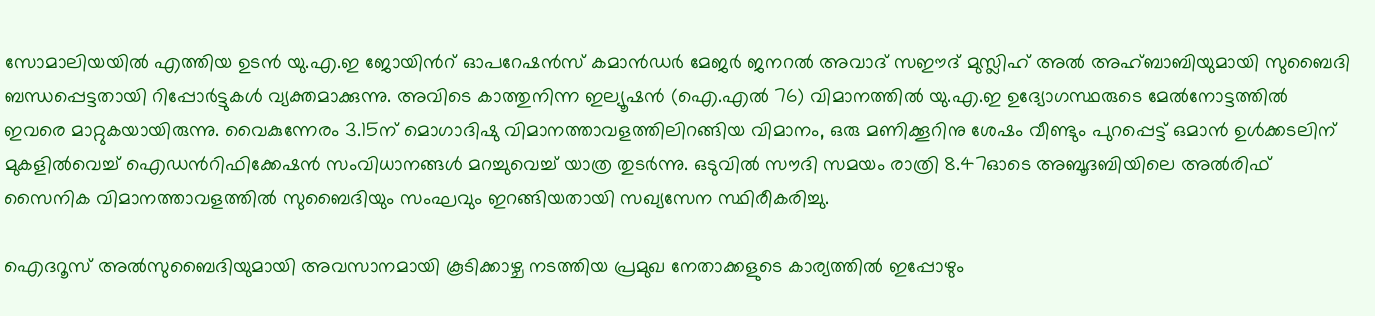സോമാലിയയിൽ എത്തിയ ഉടൻ യു.എ.ഇ ജോയിൻറ് ഓപറേഷൻസ് കമാൻഡർ മേജർ ജനറൽ അവാദ് സഈദ് മുസ്ലിഹ് അൽ അഹ്ബാബിയുമായി സുബൈദി ബന്ധപ്പെട്ടതായി റിപ്പോർട്ടുകൾ വ്യക്തമാക്കുന്നു. അവിടെ കാത്തുനിന്ന ഇല്യൂഷൻ (ഐ.എൽ 76) വിമാനത്തിൽ യു.എ.ഇ ഉദ്യോഗസ്ഥരുടെ മേൽനോട്ടത്തിൽ ഇവരെ മാറ്റുകയായിരുന്നു. വൈകുന്നേരം 3.15ന് മൊഗാദിഷു വിമാനത്താവളത്തിലിറങ്ങിയ വിമാനം, ഒരു മണിക്കൂറിനു ശേഷം വീണ്ടും പുറപ്പെട്ട് ഒമാൻ ഉൾക്കടലിന് മുകളിൽവെച്ച് ഐഡൻറിഫിക്കേഷൻ സംവിധാനങ്ങൾ മറച്ചുവെച്ച് യാത്ര തുടർന്നു. ഒടുവിൽ സൗദി സമയം രാത്രി 8.47ഓടെ അബൂദബിയിലെ അൽരിഫ് സൈനിക വിമാനത്താവളത്തിൽ സുബൈദിയും സംഘവും ഇറങ്ങിയതായി സഖ്യസേന സ്ഥിരീകരിച്ചു.

ഐദറൂസ് അൽസുബൈദിയുമായി അവസാനമായി കൂടിക്കാഴ്ച നടത്തിയ പ്രമുഖ നേതാക്കളുടെ കാര്യത്തിൽ ഇപ്പോഴും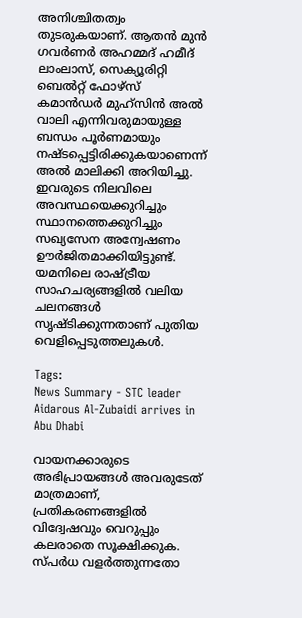അനിശ്ചിതത്വം തുടരുകയാണ്. ആതൻ മുൻ ഗവർണർ അഹമ്മദ് ഹമീദ് ലാംലാസ്, സെക്യൂരിറ്റി ബെൽറ്റ് ഫോഴ്സ് കമാൻഡർ മുഹ്സിൻ അൽ വാലി എന്നിവരുമായുള്ള ബന്ധം പൂർണമായും നഷ്ടപ്പെട്ടിരിക്കുകയാണെന്ന് അൽ മാലിക്കി അറിയിച്ചു. ഇവരുടെ നിലവിലെ അവസ്ഥയെക്കുറിച്ചും സ്ഥാനത്തെക്കുറിച്ചും സഖ്യസേന അന്വേഷണം ഊർജിതമാക്കിയിട്ടുണ്ട്. യമനിലെ രാഷ്ട്രീയ സാഹചര്യങ്ങളിൽ വലിയ ചലനങ്ങൾ സൃഷ്ടിക്കുന്നതാണ് പുതിയ വെളിപ്പെടുത്തലുകൾ.

Tags:
News Summary - STC leader Aidarous Al-Zubaidi arrives in Abu Dhabi

വായനക്കാരുടെ അഭിപ്രായങ്ങള്‍ അവരുടേത് മാത്രമാണ്, പ്രതികരണങ്ങളിൽ വിദ്വേഷവും വെറുപ്പും കലരാതെ സൂക്ഷിക്കുക. സ്പർധ വളർത്തുന്നതോ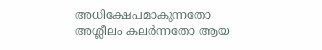അധിക്ഷേപമാകുന്നതോ അശ്ലീലം കലർന്നതോ ആയ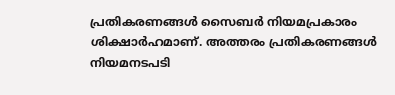പ്രതികരണങ്ങൾ സൈബർ നിയമപ്രകാരം ശിക്ഷാർഹമാണ്. അത്തരം പ്രതികരണങ്ങൾ നിയമനടപടി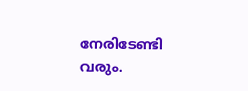നേരിടേണ്ടി വരും.